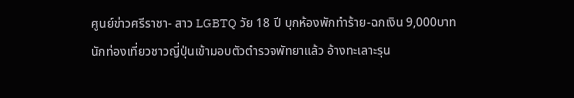ศูนย์ข่าวศรีราชา- สาว LGBTQ วัย 18 ปี บุกห้องพักทำร้าย-ฉกเงิน 9,000บาทนักท่องเที่ยวชาวญี่ปุ่นเข้ามอบตัวตำรวจพัทยาแล้ว อ้างทะเลาะรุน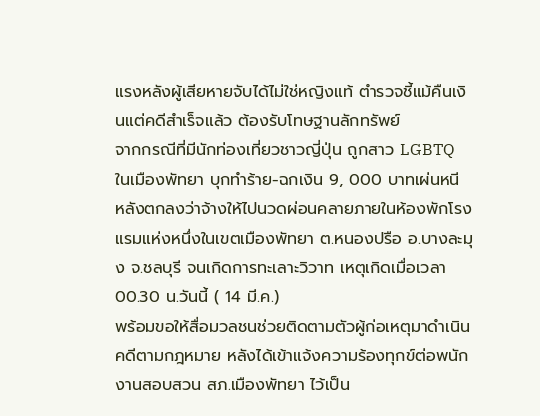แรงหลังผู้เสียหายจับได้ไม่ใช่หญิงแท้ ตำรวจชี้แม้คืนเงินแต่คดีสำเร็จแล้ว ต้องรับโทษฐานลักทรัพย์
จากกรณีที่มีนักท่องเที่ยวชาวญี่ปุ่น ถูกสาว LGBTQ ในเมืองพัทยา บุกทำร้าย-ฉกเงิน 9, 000 บาทเผ่นหนี หลังตกลงว่าจ้างให้ไปนวดผ่อนคลายภายในห้องพักโรงแรมแห่งหนึ่งในเขตเมืองพัทยา ต.หนองปรือ อ.บางละมุง จ.ชลบุรี จนเกิดการทะเลาะวิวาท เหตุเกิดเมื่อเวลา 00.30 น.วันนี้ ( 14 มี.ค.)
พร้อมขอให้สื่อมวลชนช่วยติดตามตัวผู้ก่อเหตุมาดำเนินคดีตามกฎหมาย หลังได้เข้าแจ้งความร้องทุกข์ต่อพนักงานสอบสวน สภ.เมืองพัทยา ไว้เป็น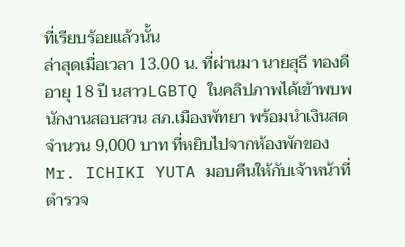ที่เรียบร้อยแล้วนั้น
ล่าสุดเมื่อเวลา 13.00 น. ที่ผ่านมา นายสุธี ทองดี อายุ 18 ปี นสาวLGBTQ ในคลิปภาพได้เข้าพบพนักงานสอบสวน สภ.เมืองพัทยา พร้อมนำเงินสดจำนวน 9,000 บาท ที่หยิบไปจากห้องพักของ Mr. ICHIKI YUTA มอบคืนให้กับเจ้าหน้าที่ตำรวจ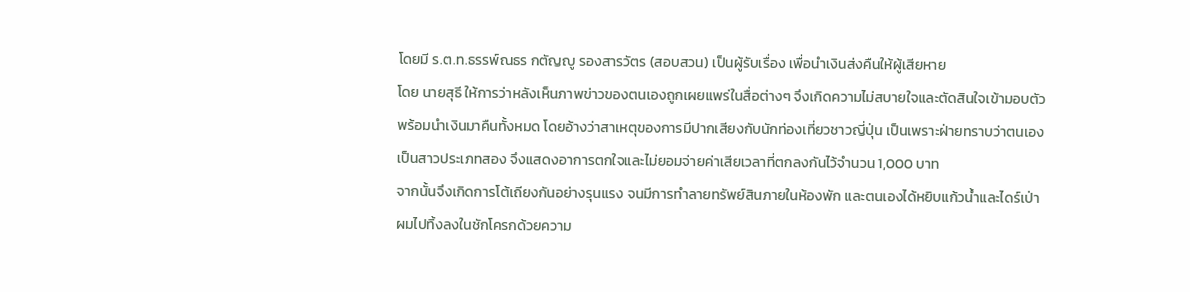โดยมี ร.ต.ท.ธรรพ์ณธร กตัญญู รองสารวัตร (สอบสวน) เป็นผู้รับเรื่อง เพื่อนำเงินส่งคืนให้ผู้เสียหาย
โดย นายสุธี ให้การว่าหลังเห็นภาพข่าวของตนเองถูกเผยแพร่ในสื่อต่างๆ จึงเกิดความไม่สบายใจและตัดสินใจเข้ามอบตัว พร้อมนำเงินมาคืนทั้งหมด โดยอ้างว่าสาเหตุของการมีปากเสียงกับนักท่องเที่ยวชาวญี่ปุ่น เป็นเพราะฝ่ายทราบว่าตนเองเป็นสาวประเภทสอง จึงแสดงอาการตกใจและไม่ยอมจ่ายค่าเสียเวลาที่ตกลงกันไว้จำนวน 1,000 บาท
จากนั้นจึงเกิดการโต้เถียงกันอย่างรุนแรง จนมีการทำลายทรัพย์สินภายในห้องพัก และตนเองได้หยิบแก้วน้ำและไดร์เป่าผมไปทิ้งลงในชักโครกด้วยความ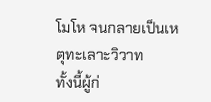โมโห จนกลายเป็นเหตุทะเลาะวิวาท
ทั้งนี้ผู้ก่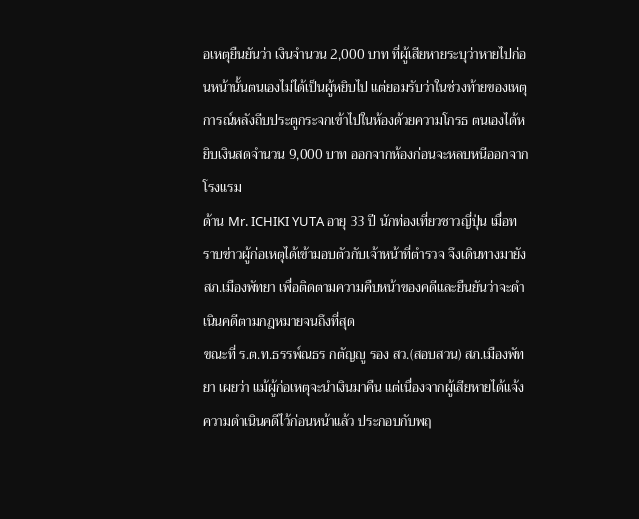อเหตุยืนยันว่า เงินจำนวน 2,000 บาท ที่ผู้เสียหายระบุว่าหายไปก่อนหน้านั้นตนเองไม่ได้เป็นผู้หยิบไป แต่ยอมรับว่าในช่วงท้ายของเหตุการณ์หลังถีบประตูกระจกเข้าไปในห้องด้วยความโกรธ ตนเองได้หยิบเงินสดจำนวน 9,000 บาท ออกจากห้องก่อนจะหลบหนีออกจากโรงแรม
ด้าน Mr. ICHIKI YUTA อายุ 33 ปี นักท่องเที่ยวชาวญี่ปุ่น เมื่อทราบข่าวผู้ก่อเหตุได้เข้ามอบตัวกับเจ้าหน้าที่ตำรวจ จึงเดินทางมายัง สภ.เมืองพัทยา เพื่อติดตามความคืบหน้าของคดีและยืนยันว่าจะดำเนินคดีตามกฎหมายจนถึงที่สุด
ขณะที่ ร.ต.ท.ธรรพ์ณธร กตัญญู รอง สว.(สอบสวน) สภ.เมืองพัทยา เผยว่า แม้ผู้ก่อเหตุจะนำเงินมาคืน แต่เนื่องจากผู้เสียหายได้แจ้งความดำเนินคดีไว้ก่อนหน้าแล้ว ประกอบกับพฤ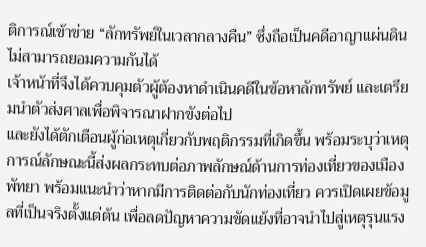ติการณ์เข้าข่าย “ลักทรัพย์ในเวลากลางคืน” ซึ่งถือเป็นคดีอาญาแผ่นดิน ไม่สามารถยอมความกันได้
เจ้าหน้าที่จึงได้ควบคุมตัวผู้ต้องหาดำเนินคดีในข้อหาลักทรัพย์ และเตรียมนำตัวส่งศาลเพื่อพิจารณาฝากขังต่อไป
และยังได้ตักเตือนผู้ก่อเหตุเกี่ยวกับพฤติกรรมที่เกิดขึ้น พร้อมระบุว่าเหตุการณ์ลักษณะนี้ส่งผลกระทบต่อภาพลักษณ์ด้านการท่องเที่ยวของเมืองพัทยา พร้อมแนะนำว่าหากมีการติดต่อกับนักท่องเที่ยว ควรเปิดเผยข้อมูลที่เป็นจริงตั้งแต่ต้น เพื่อลดปัญหาความขัดแย้งที่อาจนำไปสู่เหตุรุนแรง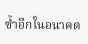ซ้ำอีกในอนาคต